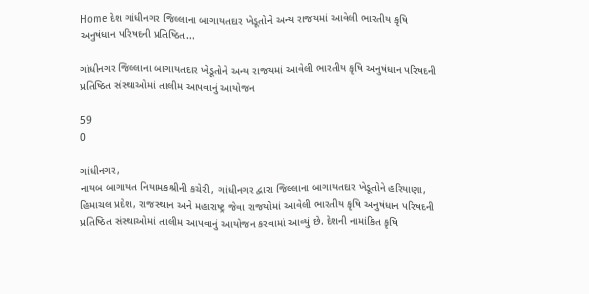Home દેશ ગાંધીનગર જિલ્લાના બાગાયતદાર ખેડૂતોને અન્ય રાજયમાં આવેલી ભારતીય કૃષિ અનુષંધાન પરિષદની પ્રતિષ્ઠિત...

ગાંધીનગર જિલ્લાના બાગાયતદાર ખેડૂતોને અન્ય રાજયમાં આવેલી ભારતીય કૃષિ અનુષંધાન પરિષદની પ્રતિષ્ઠિત સંસ્થાઓમાં તાલીમ આપવાનું આયોજન

59
0

ગાંધીનગર,
નાયબ બાગાયત નિયામકશ્રીની કચેરી, ગાંધીનગર દ્વારા જિલ્લાના બાગાયતદાર ખેડૂતોને હરિયાણા, હિમાચલ પ્રદેશ, રાજસ્થાન અને મહારાષ્ટ્ર જેવા રાજયોમાં આવેલી ભારતીય કૃષિ અનુષંધાન પરિષદની પ્રતિષ્ઠિત સંસ્થાઓમાં તાલીમ આપવાનું આયોજન કરવામાં આવ્યું છે. દેશની નામાંકિત કૃષિ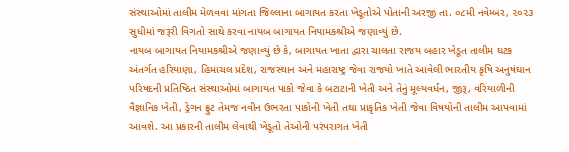સંસ્થાઓમાં તાલીમ મેળવવા માંગતા જિલ્લાના બાગાયત કરતા ખેડૂતોએ પોતાની અરજી તા. ૦૮મી નવેમ્બર, ૨૦૨૩ સુધીમાં જરૂરી વિગતો સાથે કરવા નાયબ બાગાયત નિયામકશ્રીએ જણાવ્યું છે.
નાયબ બાગાયત નિયામકશ્રીએ જણાવ્યું છે કે, બાગાયત ખાતા દ્વારા ચાલતા રાજય બહાર ખેડૂત તાલીમ ઘટક અંતર્ગત હરિયાણા, હિમાચલ પ્રદેશ, રાજસ્થાન અને મહારાષ્ટ્ર જેવા રાજયો ખાતે આવેલી ભારતીય કૃષિ અનુષંઘાન પરિષદની પ્રતિષ્ઠિત સંસ્થાઓમાં બાગાયત પાકો જેવા કે બટાટાની ખેતી અને તેનું મૂલ્યવર્ધન, જીરૂ, વરિયાળીની વૈજ્ઞાનિક ખેતી, ડ્રેગન ફ્રુટ તેમજ નવીન ઉભરતા પાકોની ખેતી તથા પ્રાકૃતિક ખેતી જેવા વિષયોની તાલીમ આપવામાં આવશે. આ પ્રકારની તાલીમ લેવાથી ખેડૂતો તેઓની પરંપરાગત ખેતી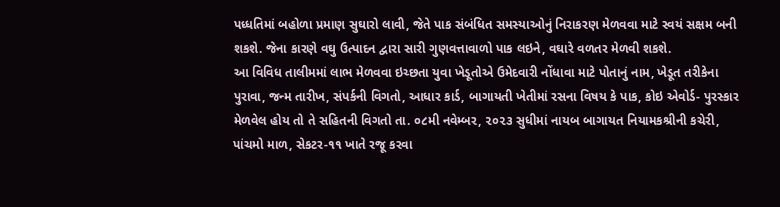પધ્ધતિમાં બહોળા પ્રમાણ સુઘારો લાવી, જેતે પાક સંબંધિત સમસ્યાઓનું નિરાકરણ મેળવવા માટે સ્વયં સક્ષમ બની શકશે. જેના કારણે વઘુ ઉત્પાદન દ્વારા સારી ગુણવત્તાવાળો પાક લઇને, વઘારે વળતર મેળવી શકશે.
આ વિવિધ તાલીમમાં લાભ મેળવવા ઇચ્છતા યુવા ખેડૂતોએ ઉમેદવારી નોંધાવા માટે પોતાનું નામ, ખેડૂત તરીકેના પુરાવા, જન્મ તારીખ, સંપર્કની વિગતો, આધાર કાર્ડ, બાગાયતી ખેતીમાં રસના વિષય કે પાક, કોઇ એવોર્ડ- પુરસ્કાર મેળવેલ હોય તો તે સહિતની વિગતો તા. ૦૮મી નવેમ્બર, ૨૦૨૩ સુધીમાં નાયબ બાગાયત નિયામકશ્રીની કચેરી, પાંચમો માળ, સેકટર-૧૧ ખાતે રજૂ કરવા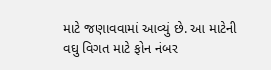માટે જણાવવામાં આવ્યું છે. આ માટેની વઘુ વિગત માટે ફોન નંબર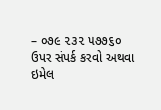– ૦૭૯ ૨૩૨ ૫૭૭૬૦ ઉપર સંપર્ક કરવો અથવા ઇમેલ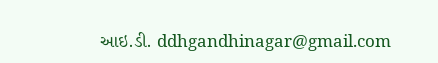આઇ.ડી. ddhgandhinagar@gmail.com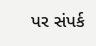પર સંપર્ક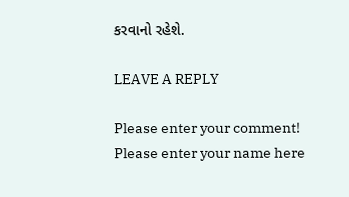કરવાનો રહેશે.

LEAVE A REPLY

Please enter your comment!
Please enter your name here